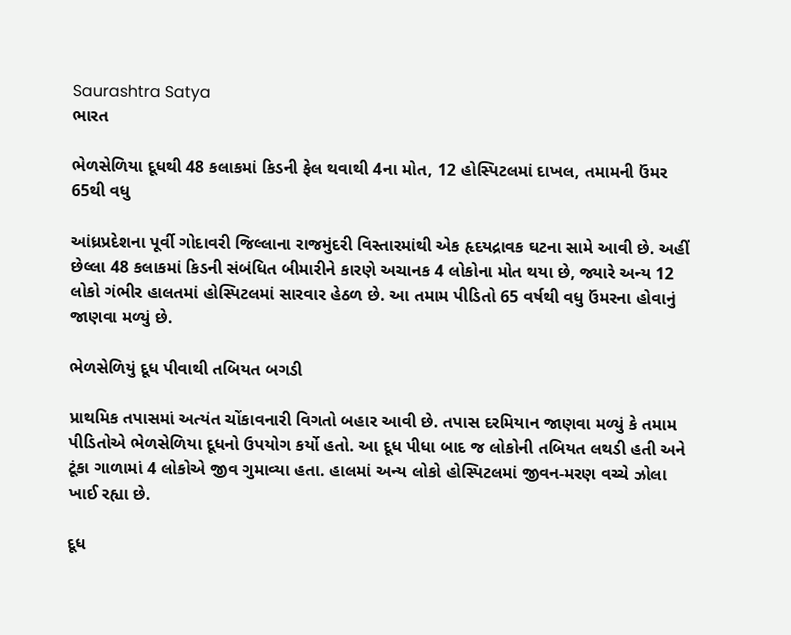Saurashtra Satya
ભારત

ભેળસેળિયા દૂધથી 48 કલાકમાં કિડની ફેલ થવાથી 4ના મોત, 12 હોસ્પિટલમાં દાખલ, તમામની ઉંમર 65થી વધુ

આંધ્રપ્રદેશના પૂર્વી ગોદાવરી જિલ્લાના રાજમુંદરી વિસ્તારમાંથી એક હૃદયદ્રાવક ઘટના સામે આવી છે. અહીં છેલ્લા 48 કલાકમાં કિડની સંબંધિત બીમારીને કારણે અચાનક 4 લોકોના મોત થયા છે, જ્યારે અન્ય 12 લોકો ગંભીર હાલતમાં હોસ્પિટલમાં સારવાર હેઠળ છે. આ તમામ પીડિતો 65 વર્ષથી વધુ ઉંમરના હોવાનું જાણવા મળ્યું છે.

ભેળસેળિયું દૂધ પીવાથી તબિયત બગડી

પ્રાથમિક તપાસમાં અત્યંત ચોંકાવનારી વિગતો બહાર આવી છે. તપાસ દરમિયાન જાણવા મળ્યું કે તમામ પીડિતોએ ભેળસેળિયા દૂધનો ઉપયોગ કર્યો હતો. આ દૂધ પીધા બાદ જ લોકોની તબિયત લથડી હતી અને ટૂંકા ગાળામાં 4 લોકોએ જીવ ગુમાવ્યા હતા. હાલમાં અન્ય લોકો હોસ્પિટલમાં જીવન-મરણ વચ્ચે ઝોલા ખાઈ રહ્યા છે.

દૂધ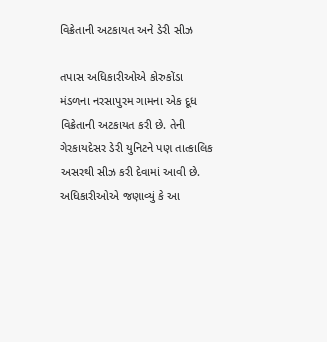વિક્રેતાની અટકાયત અને ડેરી સીઝ

તપાસ અધિકારીઓએ કોરુકોંડા મંડળના નરસાપુરમ ગામના એક દૂધ વિક્રેતાની અટકાયત કરી છે. તેની ગેરકાયદેસર ડેરી યુનિટને પણ તાત્કાલિક અસરથી સીઝ કરી દેવામાં આવી છે. અધિકારીઓએ જણાવ્યું કે આ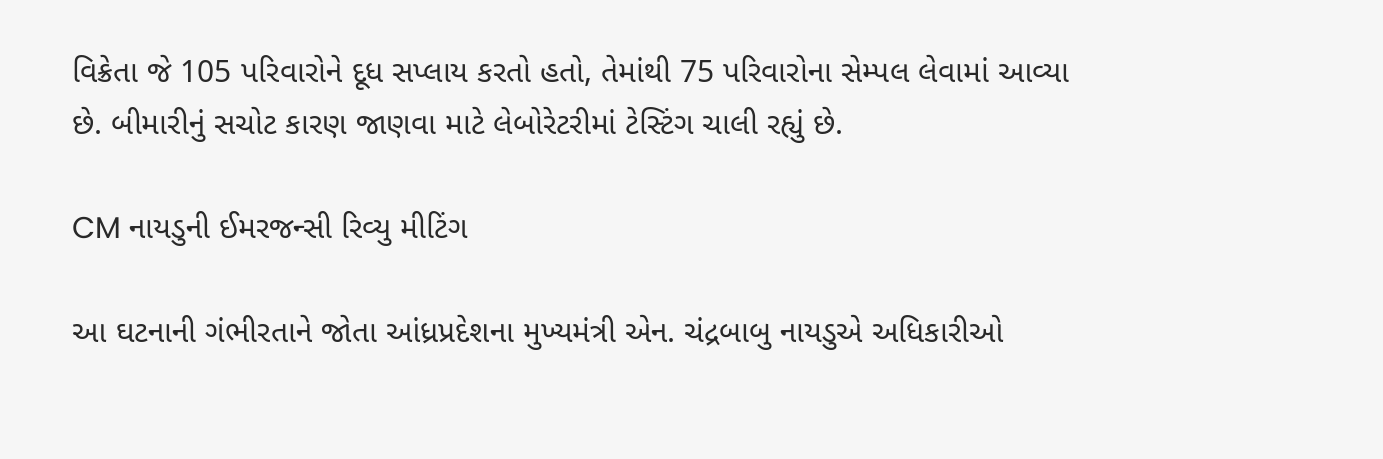વિક્રેતા જે 105 પરિવારોને દૂધ સપ્લાય કરતો હતો, તેમાંથી 75 પરિવારોના સેમ્પલ લેવામાં આવ્યા છે. બીમારીનું સચોટ કારણ જાણવા માટે લેબોરેટરીમાં ટેસ્ટિંગ ચાલી રહ્યું છે.

CM નાયડુની ઈમરજન્સી રિવ્યુ મીટિંગ

આ ઘટનાની ગંભીરતાને જોતા આંધ્રપ્રદેશના મુખ્યમંત્રી એન. ચંદ્રબાબુ નાયડુએ અધિકારીઓ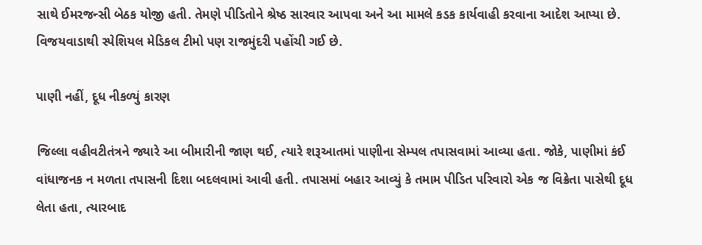સાથે ઈમરજન્સી બેઠક યોજી હતી. તેમણે પીડિતોને શ્રેષ્ઠ સારવાર આપવા અને આ મામલે કડક કાર્યવાહી કરવાના આદેશ આપ્યા છે. વિજયવાડાથી સ્પેશિયલ મેડિકલ ટીમો પણ રાજમુંદરી પહોંચી ગઈ છે.

પાણી નહીં, દૂધ નીકળ્યું કારણ

જિલ્લા વહીવટીતંત્રને જ્યારે આ બીમારીની જાણ થઈ, ત્યારે શરૂઆતમાં પાણીના સેમ્પલ તપાસવામાં આવ્યા હતા. જોકે, પાણીમાં કંઈ વાંધાજનક ન મળતા તપાસની દિશા બદલવામાં આવી હતી. તપાસમાં બહાર આવ્યું કે તમામ પીડિત પરિવારો એક જ વિક્રેતા પાસેથી દૂધ લેતા હતા, ત્યારબાદ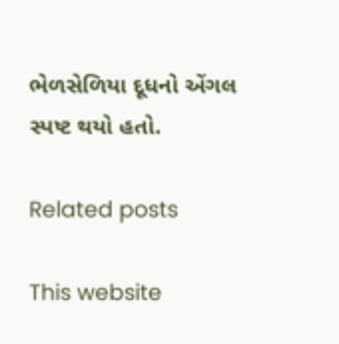ભેળસેળિયા દૂધનો એંગલ સ્પષ્ટ થયો હતો.

Related posts

This website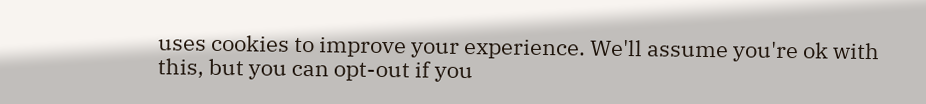uses cookies to improve your experience. We'll assume you're ok with this, but you can opt-out if you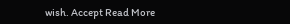wish. Accept Read More